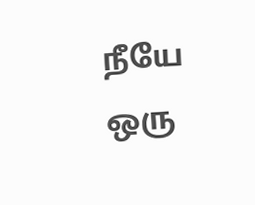நீயே ஒரு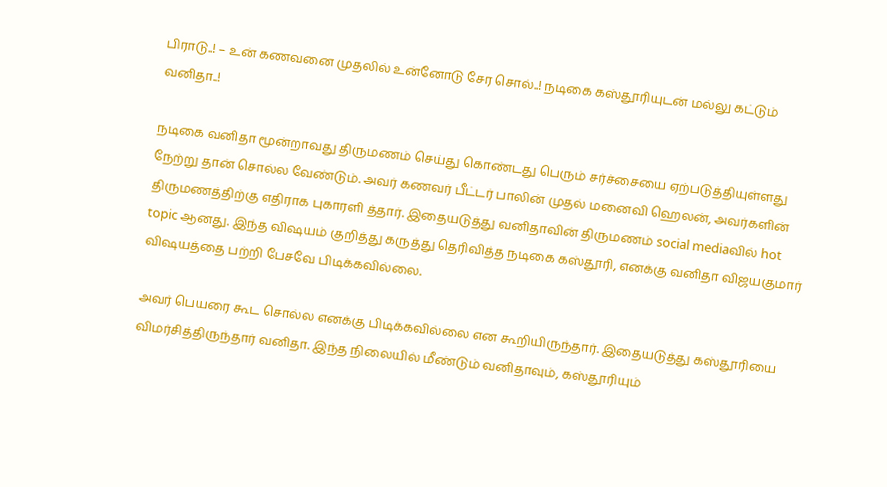பிராடு..! – உன் கணவனை முதலில் உன்னோடு சேர சொல்..! நடிகை கஸ்தூரியுடன் மல்லு கட்டும் வனிதா..!

நடிகை வனிதா மூன்றாவது திருமணம் செய்து கொண்டது பெரும் சர்ச்சையை ஏற்படுத்தியுள்ளது நேற்று தான் சொல்ல வேண்டும். அவர் கணவர் பீட்டர் பாலின் முதல் மனைவி ஹெலன், அவர்களின் திருமணத்திற்கு எதிராக புகாரளி த்தார். இதையடுத்து வனிதாவின் திருமணம் social mediaவில் hot topic ஆனது. இந்த விஷயம் குறித்து கருத்து தெரிவித்த நடிகை கஸ்தூரி, எனக்கு வனிதா விஜயகுமார் விஷயத்தை பற்றி பேசவே பிடிக்கவில்லை.

அவர் பெயரை கூட சொல்ல எனக்கு பிடிக்கவில்லை என கூறியிருந்தார். இதையடுத்து கஸ்தூரியை விமர்சித்திருந்தார் வனிதா. இந்த நிலையில் மீண்டும் வனிதாவும், கஸ்தூரியும்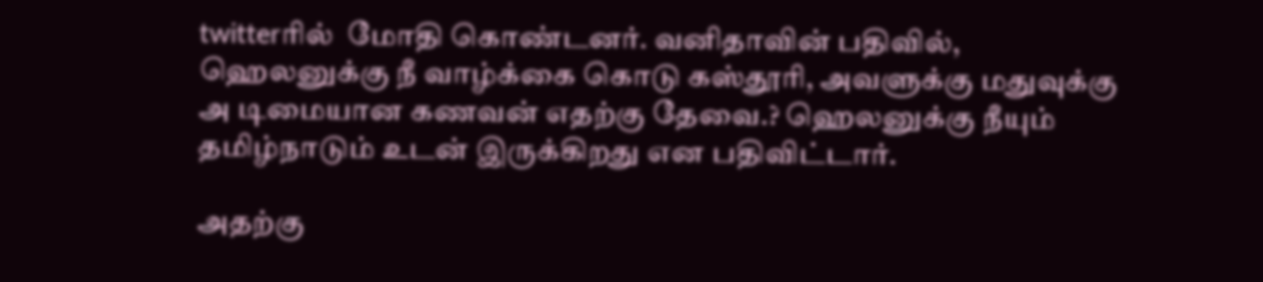twitterரில்  மோதி கொண்டனர். வனிதாவின் பதிவில், ஹெலனுக்கு நீ வாழ்க்கை கொடு கஸ்தூரி, அவளுக்கு மதுவுக்கு அ டிமையான கணவன் எதற்கு தேவை.? ஹெலனுக்கு நீயும் தமிழ்நாடும் உடன் இருக்கிறது என பதிவிட்டார்.

அதற்கு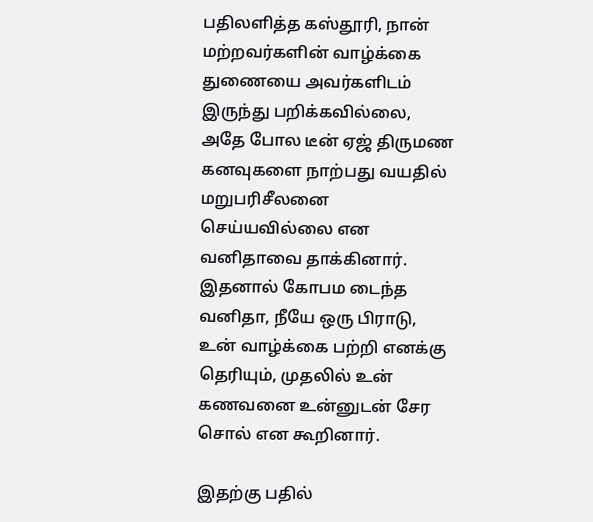பதிலளித்த கஸ்தூரி, நான் மற்றவர்களின் வாழ்க்கை துணையை அவர்களிடம் இருந்து பறிக்கவில்லை, அதே போல டீன் ஏஜ் திருமண கனவுகளை நாற்பது வயதில் மறுபரிசீலனை செய்யவில்லை என வனிதாவை தாக்கினார். இதனால் கோபம டைந்த வனிதா, நீயே ஒரு பிராடு, உன் வாழ்க்கை பற்றி எனக்கு தெரியும், முதலில் உன் கணவனை உன்னுடன் சேர சொல் என கூறினார்.

இதற்கு பதில்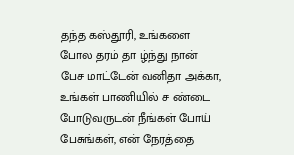தந்த கஸ்தூரி, உங்களை போல தரம் தா ழ்ந்து நான் பேச மாட்டேன் வனிதா அக்கா, உங்கள் பாணியில் ச ண்டை போடுவருடன் நீங்கள் போய் பேசுங்கள், என் நேரத்தை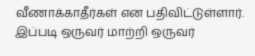வீணாக்காதீர்கள் என பதிவிட்டுள்ளார். இப்படி ஒருவர் மாற்றி ஒருவர்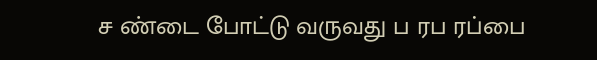ச ண்டை போட்டு வருவது ப ரப ரப்பை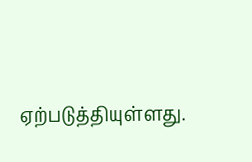ஏற்படுத்தியுள்ளது.